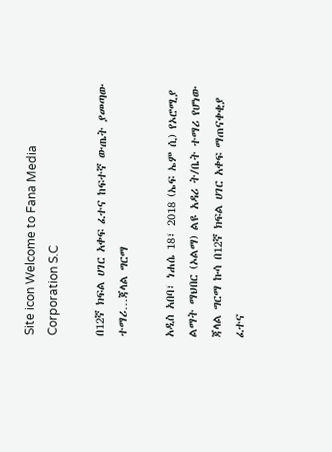Site icon Welcome to Fana Media Corporation S.C

በ12ኛ ክፍል ሀገር አቀፍ ፈተና ከፍተኛ ውጤት ያመጣው ተማሪ…ጃላል ግርማ

አዲስ አበባ፣ ነሐሴ 18፣ 2018 (ኤፍ ኤም ሲ) የኦሮሚያ ልማት ማህበር (ኦልማ) ልዩ አዳሪ ት/ቤት ተማሪ የሆነው ጃላል ግርማ ኩሳ በ12ኛ ክፍል ሀገር አቀፍ ማጠናቀቂያ ፈተና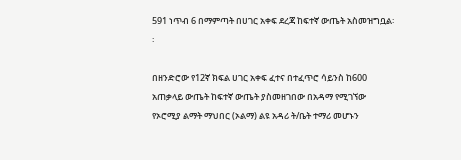591 ነጥብ 6 በማምጣት በሀገር አቀፍ ደረጃ ከፍተኛ ውጤት አስመዝግቧል፡፡

በዘንድሮው የ12ኛ ክፍል ሀገር አቀፍ ፈተና በተፈጥሮ ሳይንስ ከ600 አጠቃላይ ውጤት ከፍተኛ ውጤት ያስመዘገበው በአዳማ የሚገኘው የኦሮሚያ ልማት ማህበር (ኦልማ) ልዩ አዳሪ ት/ቤት ተማሪ መሆኑን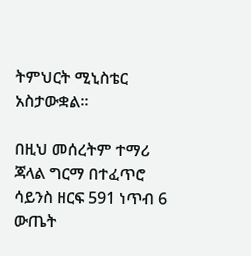ትምህርት ሚኒስቴር አስታውቋል፡፡

በዚህ መሰረትም ተማሪ ጃላል ግርማ በተፈጥሮ ሳይንስ ዘርፍ 591 ነጥብ 6 ውጤት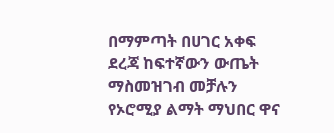በማምጣት በሀገር አቀፍ ደረጃ ከፍተኛውን ውጤት ማስመዝገብ መቻሉን የኦሮሚያ ልማት ማህበር ዋና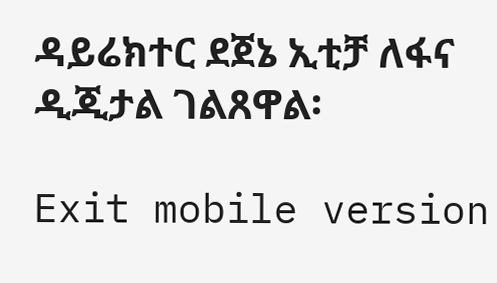ዳይሬክተር ደጀኔ ኢቲቻ ለፋና ዲጂታል ገልጸዋል፡

Exit mobile version